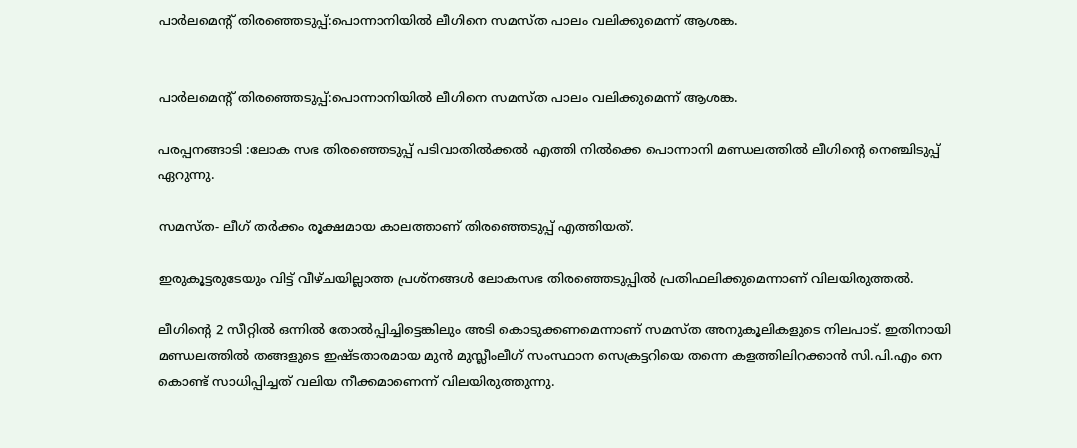പാർലമെൻ്റ് തിരഞ്ഞെടുപ്പ്:പൊന്നാനിയിൽ ലീഗിനെ സമസ്ത പാലം വലിക്കുമെന്ന് ആശങ്ക.


പാർലമെൻ്റ് തിരഞ്ഞെടുപ്പ്:പൊന്നാനിയിൽ ലീഗിനെ സമസ്ത പാലം വലിക്കുമെന്ന് ആശങ്ക.

പരപ്പനങ്ങാടി :ലോക സഭ തിരഞ്ഞെടുപ്പ് പടിവാതിൽക്കൽ എത്തി നിൽക്കെ പൊന്നാനി മണ്ഡലത്തിൽ ലീഗിൻ്റെ നെഞ്ചിടുപ്പ് ഏറുന്നു.

സമസ്ത- ലീഗ് തർക്കം രൂക്ഷമായ കാലത്താണ് തിരഞ്ഞെടുപ്പ് എത്തിയത്.

ഇരുകൂട്ടരുടേയും വിട്ട് വീഴ്ചയില്ലാത്ത പ്രശ്നങ്ങൾ ലോകസഭ തിരഞ്ഞെടുപ്പിൽ പ്രതിഫലിക്കുമെന്നാണ് വിലയിരുത്തൽ.

ലീഗിൻ്റെ 2 സീറ്റിൽ ഒന്നിൽ തോൽപ്പിച്ചിട്ടെങ്കിലും അടി കൊടുക്കണമെന്നാണ് സമസ്ത അനുകൂലികളുടെ നിലപാട്. ഇതിനായി മണ്ഡലത്തിൽ തങ്ങളുടെ ഇഷ്ടതാരമായ മുൻ മുസ്ലീംലീഗ് സംസ്ഥാന സെക്രട്ടറിയെ തന്നെ കളത്തിലിറക്കാൻ സി.പി.എം നെ കൊണ്ട് സാധിപ്പിച്ചത് വലിയ നീക്കമാണെന്ന് വിലയിരുത്തുന്നു.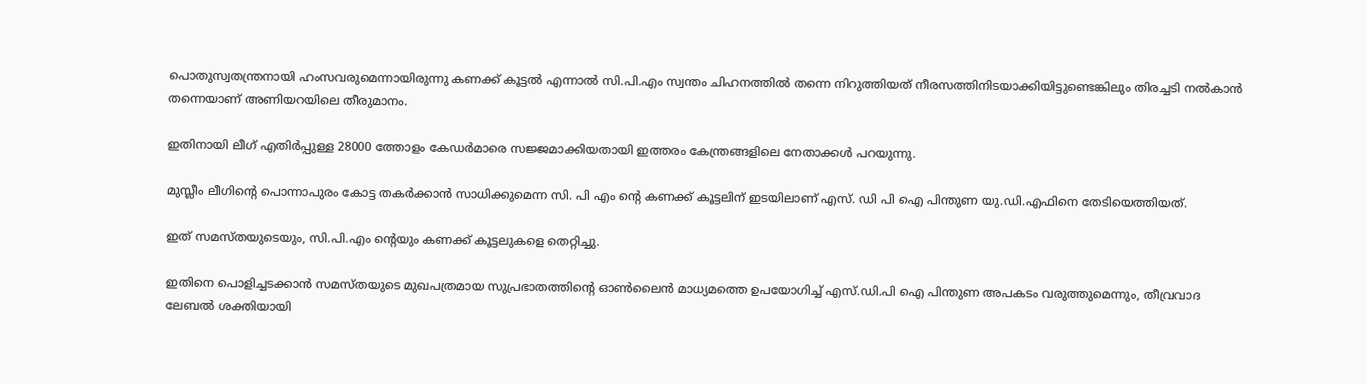പൊതുസ്വതന്ത്രനായി ഹംസവരുമെന്നായിരുന്നു കണക്ക് കൂട്ടൽ എന്നാൽ സി.പി.എം സ്വന്തം ചിഹനത്തിൽ തന്നെ നിറുത്തിയത് നീരസത്തിനിടയാക്കിയിട്ടുണ്ടെങ്കിലും തിരച്ചടി നൽകാൻ തന്നെയാണ് അണിയറയിലെ തീരുമാനം.

ഇതിനായി ലീഗ് എതിർപ്പുള്ള 28000 ത്തോളം കേഡർമാരെ സജ്ജമാക്കിയതായി ഇത്തരം കേന്ത്രങ്ങളിലെ നേതാക്കൾ പറയുന്നു.

മുസ്ലീം ലീഗിൻ്റെ പൊന്നാപുരം കോട്ട തകർക്കാൻ സാധിക്കുമെന്ന സി. പി എം ൻ്റെ കണക്ക് കൂട്ടലിന് ഇടയിലാണ് എസ്. ഡി പി ഐ പിന്തുണ യു.ഡി.എഫിനെ തേടിയെത്തിയത്.

ഇത് സമസ്തയുടെയും, സി.പി.എം ൻ്റെയും കണക്ക് കൂട്ടലുകളെ തെറ്റിച്ചു.

ഇതിനെ പൊളിച്ചടക്കാൻ സമസ്തയുടെ മുഖപത്രമായ സുപ്രഭാതത്തിൻ്റെ ഓൺലൈൻ മാധ്യമത്തെ ഉപയോഗിച്ച് എസ്.ഡി.പി ഐ പിന്തുണ അപകടം വരുത്തുമെന്നും, തീവ്രവാദ ലേബൽ ശക്തിയായി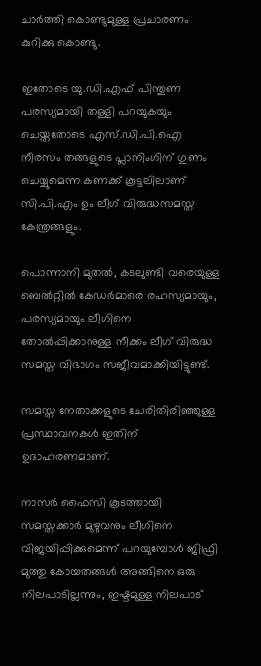ചാർത്തി കൊണ്ടുമുള്ള പ്രചാരണം കുറിക്കു കൊണ്ടു.

ഇതോടെ യു.ഡി.എഫ് പിന്തുണ പരസ്യമായി തള്ളി പറയുകയും ചെയ്തതോടെ എസ്.ഡി.പി.ഐ നീരസം തങ്ങളുടെ പ്ലാനിംഗിന് ഗുണം ചെയ്യുമെന്ന കണക്ക് കൂട്ടലിലാണ് സി.പി.എം ഉം ലീഗ് വിരുദ്ധസമസ്ത കേന്ത്രങ്ങളും.

പൊന്നാനി മുതൽ, കടലുണ്ടി വരെയുള്ള ബെൽറ്റിൽ കേഡർമാരെ രഹസ്യമായും, പരസ്യമായും ലീഗിനെ തോൽപ്പിക്കാനുള്ള നീക്കം ലീഗ് വിരുദ്ധ സമസ്ത വിഭാഗം സജീവമാക്കിയിട്ടുണ്ട്.

സമസ്ത നേതാക്കളുടെ ചേരിതിരിഞ്ഞുള്ള പ്രസ്ഥാവനകൾ ഇതിന് ഉദാഹരണമാണ്.

നാസർ ഫൈസി കൂടത്തായി സമസ്തക്കാർ മുഴുവനും ലീഗിനെ വിജയിപ്പിക്കുമെന്ന് പറയുമ്പോൾ ജിഫ്രി മുത്തു കോയതങ്ങൾ അങ്ങിനെ ഒരു നിലപാടില്ലന്നും, ഇഷ്ടമുള്ള നിലപാട്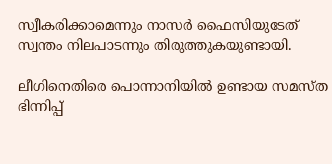സ്വീകരിക്കാമെന്നും നാസർ ഫൈസിയുടേത് സ്വന്തം നിലപാടന്നും തിരുത്തുകയുണ്ടായി.

ലീഗിനെതിരെ പൊന്നാനിയിൽ ഉണ്ടായ സമസ്ത ഭിന്നിപ്പ്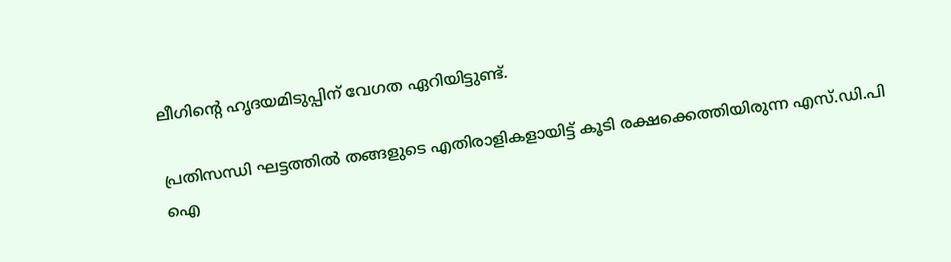ലീഗിൻ്റെ ഹൃദയമിടുപ്പിന് വേഗത ഏറിയിട്ടുണ്ട്.

പ്രതിസന്ധി ഘട്ടത്തിൽ തങ്ങളുടെ എതിരാളികളായിട്ട് കൂടി രക്ഷക്കെത്തിയിരുന്ന എസ്.ഡി.പി ഐ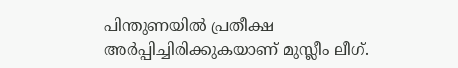പിന്തുണയിൽ പ്രതീക്ഷ അർപ്പിച്ചിരിക്കുകയാണ് മുസ്ലീം ലീഗ്.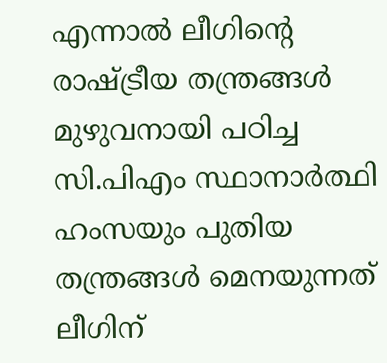എന്നാൽ ലീഗിൻ്റെ രാഷ്ട്രീയ തന്ത്രങ്ങൾ മുഴുവനായി പഠിച്ച സി.പിഎം സ്ഥാനാർത്ഥി ഹംസയും പുതിയ തന്ത്രങ്ങൾ മെനയുന്നത് ലീഗിന്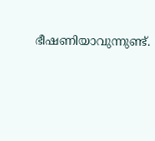ഭീഷണിയാവുന്നുണ്ട്.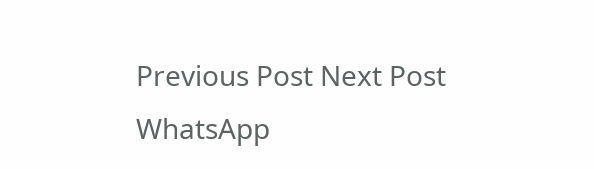Previous Post Next Post
WhatsApp